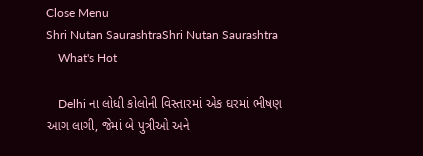Close Menu
Shri Nutan SaurashtraShri Nutan Saurashtra
    What's Hot

    Delhi ના લોધી કોલોની વિસ્તારમાં એક ઘરમાં ભીષણ આગ લાગી, જેમાં બે પુત્રીઓ અને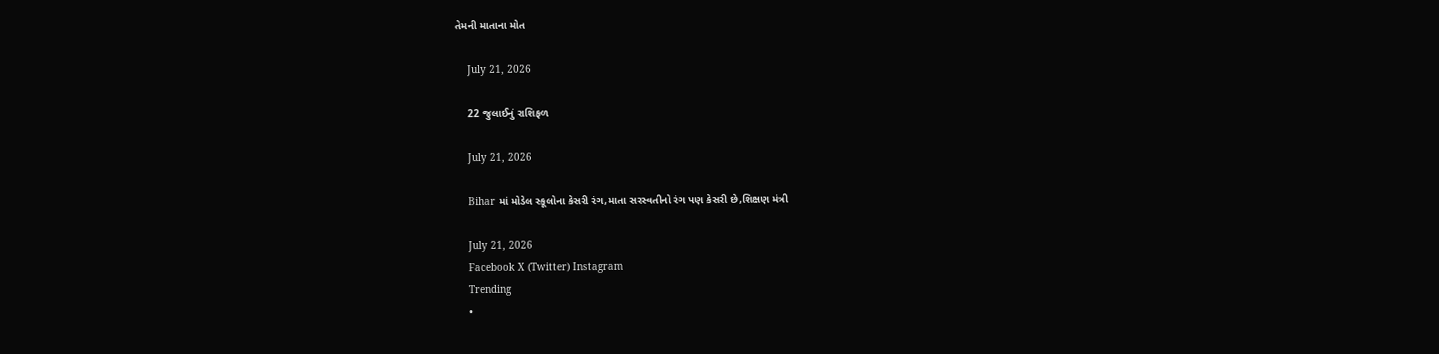તેમની માતાના મોત

    July 21, 2026

    22 જુલાઈનું રાશિફળ

    July 21, 2026

    Bihar માં મોડેલ સ્કૂલોના કેસરી રંગ,માતા સરસ્વતીનો રંગ પણ કેસરી છે,શિક્ષણ મંત્રી

    July 21, 2026
    Facebook X (Twitter) Instagram
    Trending
    •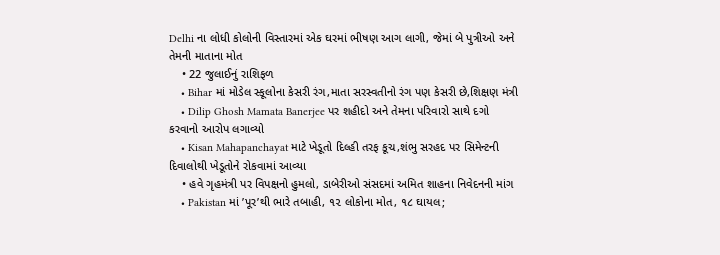Delhi ના લોધી કોલોની વિસ્તારમાં એક ઘરમાં ભીષણ આગ લાગી, જેમાં બે પુત્રીઓ અને તેમની માતાના મોત
    • 22 જુલાઈનું રાશિફળ
    • Bihar માં મોડેલ સ્કૂલોના કેસરી રંગ,માતા સરસ્વતીનો રંગ પણ કેસરી છે,શિક્ષણ મંત્રી
    • Dilip Ghosh Mamata Banerjee પર શહીદો અને તેમના પરિવારો સાથે દગો કરવાનો આરોપ લગાવ્યો
    • Kisan Mahapanchayat માટે ખેડૂતો દિલ્હી તરફ કૂચ,શંભુ સરહદ પર સિમેન્ટની દિવાલોથી ખેડૂતોને રોકવામાં આવ્યા
    • હવે ગૃહમંત્રી પર વિપક્ષનો હુમલો, ડાબેરીઓ સંસદમાં અમિત શાહના નિવેદનની માંગ
    • Pakistan માં ’પૂર’થી ભારે તબાહી, ૧૨ લોકોના મોત, ૧૮ ઘાયલ;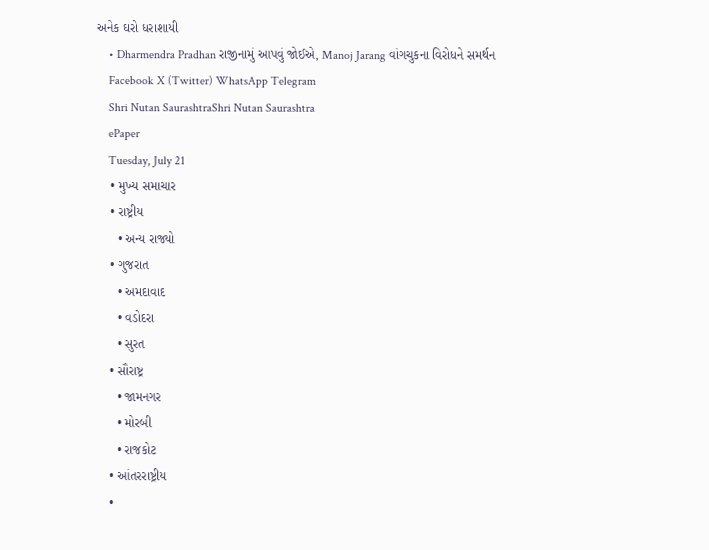અનેક ઘરો ધરાશાયી
    • Dharmendra Pradhan રાજીનામું આપવું જોઈએ, Manoj Jarang વાંગચુકના વિરોધને સમર્થન
    Facebook X (Twitter) WhatsApp Telegram
    Shri Nutan SaurashtraShri Nutan Saurashtra
    ePaper
    Tuesday, July 21
    • મુખ્ય સમાચાર
    • રાષ્ટ્રીય
      • અન્ય રાજ્યો
    • ગુજરાત
      • અમદાવાદ
      • વડોદરા
      • સુરત
    • સૌરાષ્ટ્ર
      • જામનગર
      • મોરબી
      • રાજકોટ
    • આંતરરાષ્ટ્રીય
    •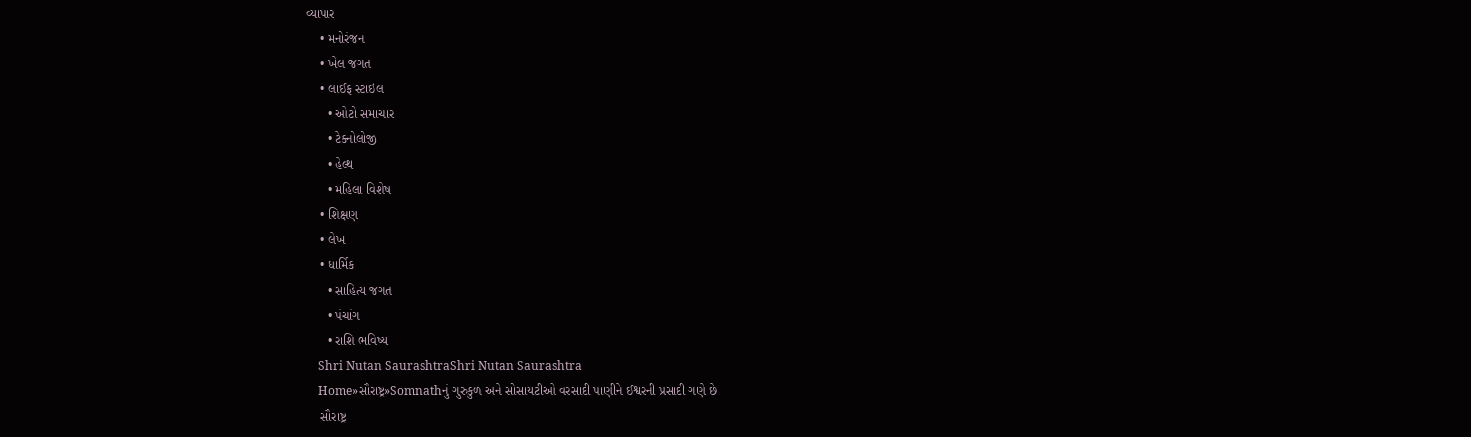વ્યાપાર
    • મનોરંજન
    • ખેલ જગત
    • લાઈફ સ્ટાઇલ
      • ઓટો સમાચાર
      • ટેક્નોલોજી
      • હેલ્થ
      • મહિલા વિશેષ
    • શિક્ષણ
    • લેખ
    • ધાર્મિક
      • સાહિત્ય જગત
      • પંચાંગ
      • રાશિ ભવિષ્ય
    Shri Nutan SaurashtraShri Nutan Saurashtra
    Home»સૌરાષ્ટ્ર»Somnathનું ગુરુકુળ અને સોસાયટીઓ વરસાદી પાણીને ઈશ્વરની પ્રસાદી ગણે છે
    સૌરાષ્ટ્ર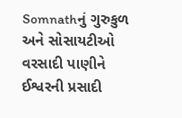Somnathનું ગુરુકુળ અને સોસાયટીઓ વરસાદી પાણીને ઈશ્વરની પ્રસાદી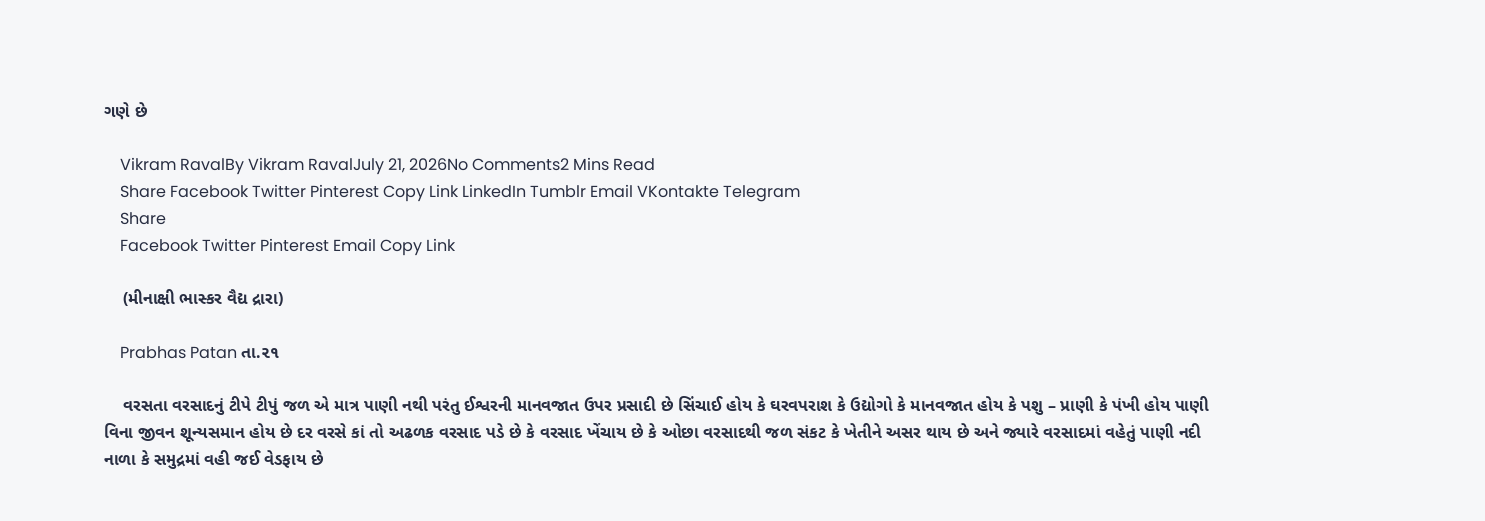ગણે છે

    Vikram RavalBy Vikram RavalJuly 21, 2026No Comments2 Mins Read
    Share Facebook Twitter Pinterest Copy Link LinkedIn Tumblr Email VKontakte Telegram
    Share
    Facebook Twitter Pinterest Email Copy Link

    (મીનાક્ષી ભાસ્કર વૈદ્ય દ્રારા)

    Prabhas Patan તા.૨૧

    વરસતા વરસાદનું ટીપે ટીપું જળ એ માત્ર પાણી નથી પરંતુ ઈશ્વરની માનવજાત ઉપર પ્રસાદી છે સિંચાઈ હોય કે ઘરવપરાશ કે ઉદ્યોગો કે માનવજાત હોય કે પશુ – પ્રાણી કે પંખી હોય પાણી વિના જીવન શૂન્યસમાન હોય છે દર વરસે કાં તો અઢળક વરસાદ પડે છે કે વરસાદ ખેંચાય છે કે ઓછા વરસાદથી જળ સંકટ કે ખેતીને અસર થાય છે અને જ્યારે વરસાદમાં વહેતું પાણી નદી નાળા કે સમુદ્રમાં વહી જઈ વેડફાય છે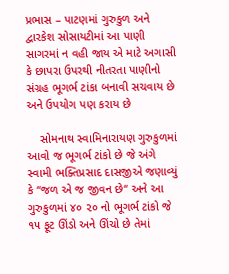પ્રભાસ – પાટણમાં ગુરુકુળ અને દ્વારકેશ સોસાયટીમાં આ પાણી સાગરમાં ન વહી જાય એ માટે અગાસી કે છાપરા ઉપરથી નીતરતા પાણીનો સંગ્રહ ભૂગર્ભ ટાંકા બનાવી સચવાય છે અને ઉપયોગ પણ કરાય છે

    સોમનાથ સ્વામિનારાયણ ગુરુકુળમાં આવો જ ભૂગર્ભ ટાંકો છે જે અંગે સ્વામી ભક્તિપ્રસાદ દાસજીએ જણાવ્યું કે ‘‘જળ એ જ જીવન છે‘‘ અને આ ગુરુકુળમાં ૪૦ ૨૦ નો ભૂગર્ભ ટાંકો જે ૧૫ ફૂટ ઊંડો અને ઊંચો છે તેમાં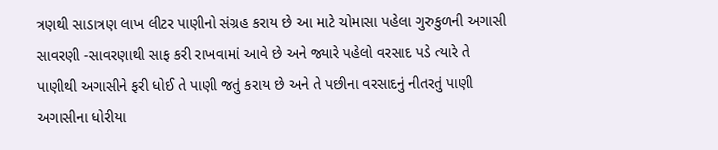ત્રણથી સાડાત્રણ લાખ લીટર પાણીનો સંગ્રહ કરાય છે આ માટે ચોમાસા પહેલા ગુરુકુળની અગાસી સાવરણી -સાવરણાથી સાફ કરી રાખવામાં આવે છે અને જ્યારે પહેલો વરસાદ પડે ત્યારે તે પાણીથી અગાસીને ફરી ધોઈ તે પાણી જતું કરાય છે અને તે પછીના વરસાદનું નીતરતું પાણી અગાસીના ધોરીયા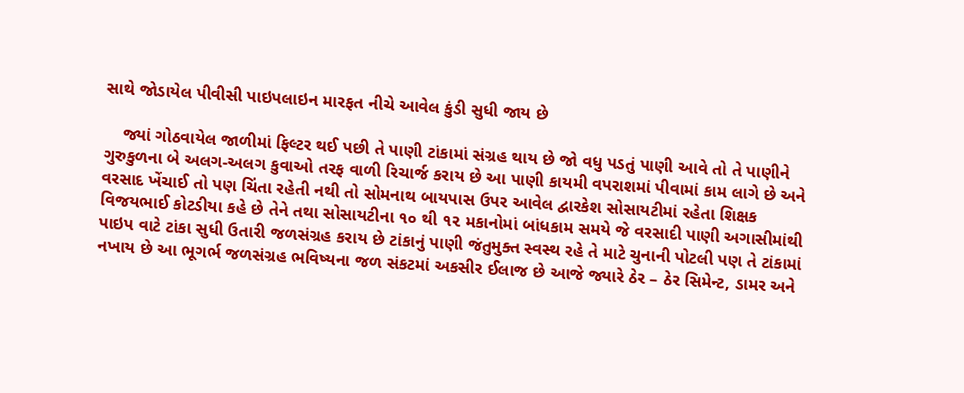સાથે જોડાયેલ પીવીસી પાઇપલાઇન મારફત નીચે આવેલ કુંડી સુધી જાય છે

    જ્યાં ગોઠવાયેલ જાળીમાં ફિલ્ટર થઈ પછી તે પાણી ટાંકામાં સંગ્રહ થાય છે જો વધુ પડતું પાણી આવે તો તે પાણીને ગુરુકુળના બે અલગ-અલગ કુવાઓ તરફ વાળી રિચાર્જ કરાય છે આ પાણી કાયમી વપરાશમાં પીવામાં કામ લાગે છે અને વરસાદ ખેંચાઈ તો પણ ચિંતા રહેતી નથી તો સોમનાથ બાયપાસ ઉપર આવેલ દ્વારકેશ સોસાયટીમાં રહેતા શિક્ષક વિજયભાઈ કોટડીયા કહે છે તેને તથા સોસાયટીના ૧૦ થી ૧૨ મકાનોમાં બાંધકામ સમયે જે વરસાદી પાણી અગાસીમાંથી પાઇપ વાટે ટાંકા સુધી ઉતારી જળસંગ્રહ કરાય છે ટાંકાનું પાણી જંતુમુક્ત સ્વસ્થ રહે તે માટે ચુનાની પોટલી પણ તે ટાંકામાં નખાય છે આ ભૂગર્ભ જળસંગ્રહ ભવિષ્યના જળ સંકટમાં અકસીર ઈલાજ છે આજે જ્યારે ઠેર – ઠેર સિમેન્ટ, ડામર અને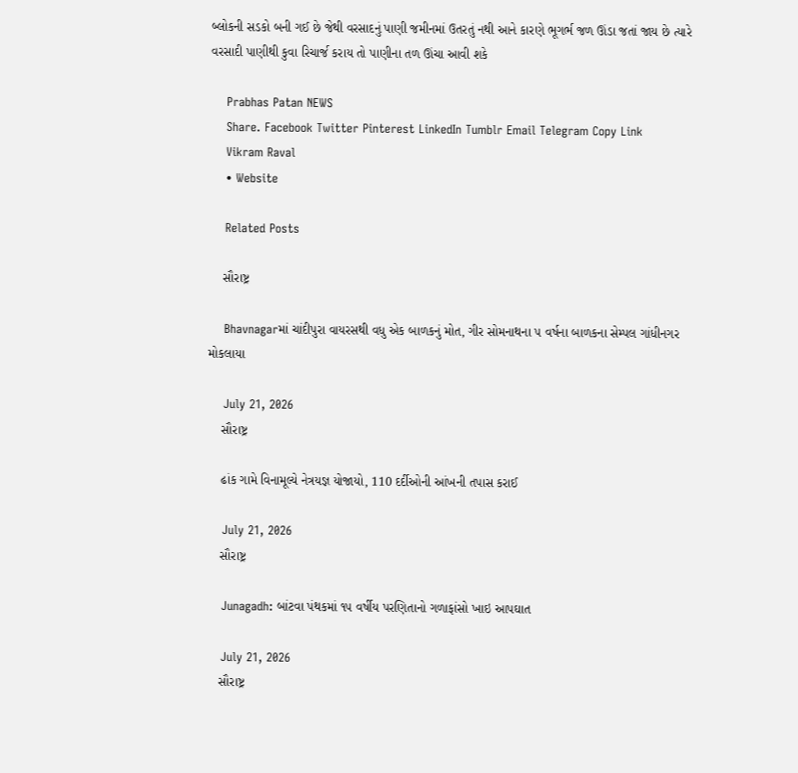બ્લોકની સડકો બની ગઈ છે જેથી વરસાદનું પાણી જમીનમાં ઉતરતું નથી આને કારણે ભૂગર્ભ જળ ઊંડા જતાં જાય છે ત્યારે વરસાદી પાણીથી કુવા રિચાર્જ કરાય તો પાણીના તળ ઊંચા આવી શકે

    Prabhas Patan NEWS
    Share. Facebook Twitter Pinterest LinkedIn Tumblr Email Telegram Copy Link
    Vikram Raval
    • Website

    Related Posts

    સૌરાષ્ટ્ર

    Bhavnagarમાં ચાંદીપુરા વાયરસથી વધુ એક બાળકનું મોત, ગીર સોમનાથના ૫ વર્ષના બાળકના સેમ્પલ ગાંધીનગર મોકલાયા

    July 21, 2026
    સૌરાષ્ટ્ર

    ઢાંક ગામે વિનામૂલ્યે નેત્રયજ્ઞ યોજાયો, 110 દર્દીઓની આંખની તપાસ કરાઈ

    July 21, 2026
    સૌરાષ્ટ્ર

    Junagadh: બાંટવા પંથકમાં ૧૫ વર્ષીય પરણિતાનો ગળાફાંસો ખાઇ આપઘાત

    July 21, 2026
    સૌરાષ્ટ્ર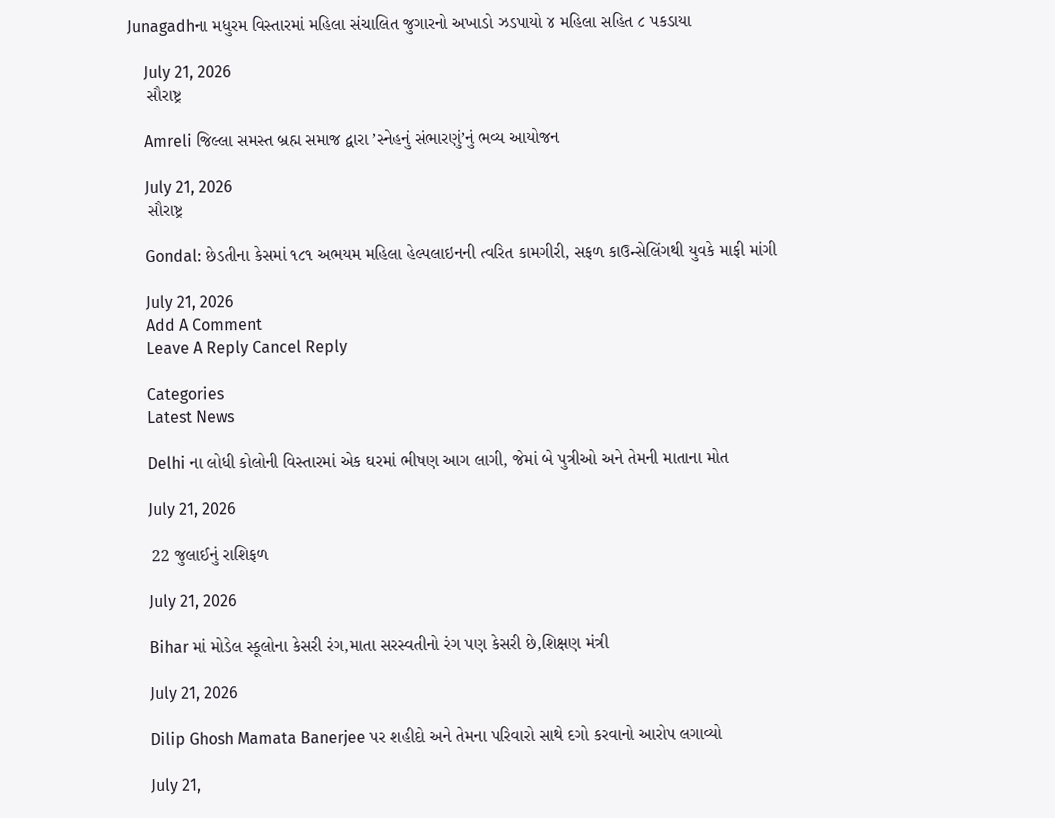Junagadhના મધુરમ વિસ્તારમાં મહિલા સંચાલિત જુગારનો અખાડો ઝડપાયો ૪ મહિલા સહિત ૮ પકડાયા

    July 21, 2026
    સૌરાષ્ટ્ર

    Amreli જિલ્લા સમસ્ત બ્રહ્મ સમાજ દ્વારા ’સ્નેહનું સંભારણું’નું ભવ્ય આયોજન

    July 21, 2026
    સૌરાષ્ટ્ર

    Gondal: છેડતીના કેસમાં ૧૮૧ અભયમ મહિલા હેલ્પલાઇનની ત્વરિત કામગીરી, સફળ કાઉન્સેલિંગથી યુવકે માફી માંગી

    July 21, 2026
    Add A Comment
    Leave A Reply Cancel Reply

    Categories
    Latest News

    Delhi ના લોધી કોલોની વિસ્તારમાં એક ઘરમાં ભીષણ આગ લાગી, જેમાં બે પુત્રીઓ અને તેમની માતાના મોત

    July 21, 2026

    22 જુલાઈનું રાશિફળ

    July 21, 2026

    Bihar માં મોડેલ સ્કૂલોના કેસરી રંગ,માતા સરસ્વતીનો રંગ પણ કેસરી છે,શિક્ષણ મંત્રી

    July 21, 2026

    Dilip Ghosh Mamata Banerjee પર શહીદો અને તેમના પરિવારો સાથે દગો કરવાનો આરોપ લગાવ્યો

    July 21,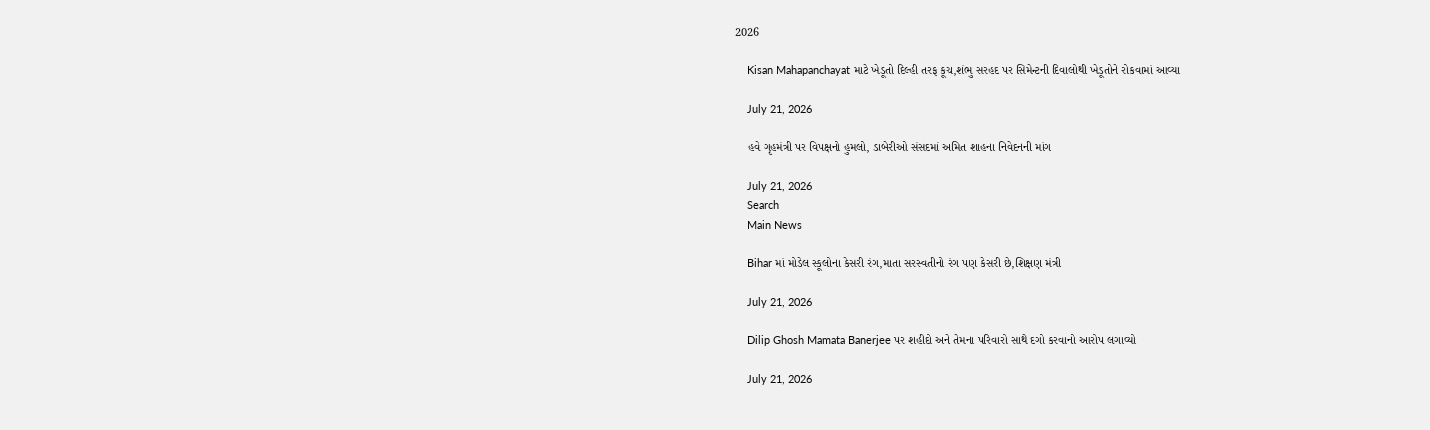2026

    Kisan Mahapanchayat માટે ખેડૂતો દિલ્હી તરફ કૂચ,શંભુ સરહદ પર સિમેન્ટની દિવાલોથી ખેડૂતોને રોકવામાં આવ્યા

    July 21, 2026

    હવે ગૃહમંત્રી પર વિપક્ષનો હુમલો, ડાબેરીઓ સંસદમાં અમિત શાહના નિવેદનની માંગ

    July 21, 2026
    Search
    Main News

    Bihar માં મોડેલ સ્કૂલોના કેસરી રંગ,માતા સરસ્વતીનો રંગ પણ કેસરી છે,શિક્ષણ મંત્રી

    July 21, 2026

    Dilip Ghosh Mamata Banerjee પર શહીદો અને તેમના પરિવારો સાથે દગો કરવાનો આરોપ લગાવ્યો

    July 21, 2026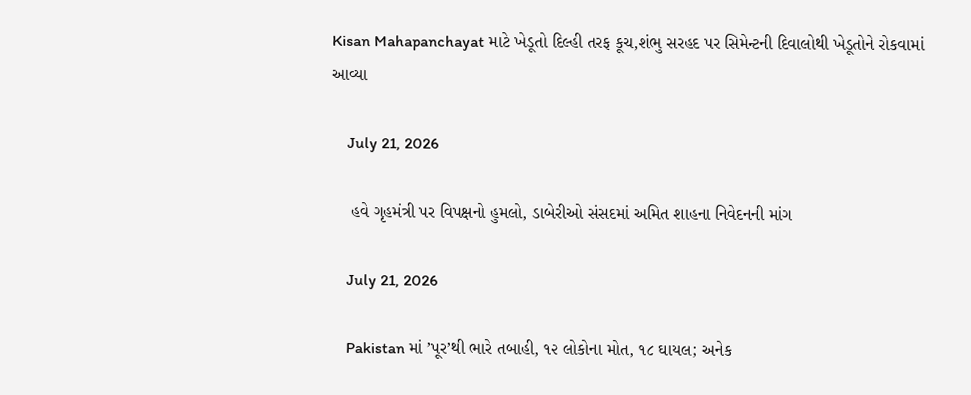Kisan Mahapanchayat માટે ખેડૂતો દિલ્હી તરફ કૂચ,શંભુ સરહદ પર સિમેન્ટની દિવાલોથી ખેડૂતોને રોકવામાં આવ્યા

    July 21, 2026

    હવે ગૃહમંત્રી પર વિપક્ષનો હુમલો, ડાબેરીઓ સંસદમાં અમિત શાહના નિવેદનની માંગ

    July 21, 2026

    Pakistan માં ’પૂર’થી ભારે તબાહી, ૧૨ લોકોના મોત, ૧૮ ઘાયલ; અનેક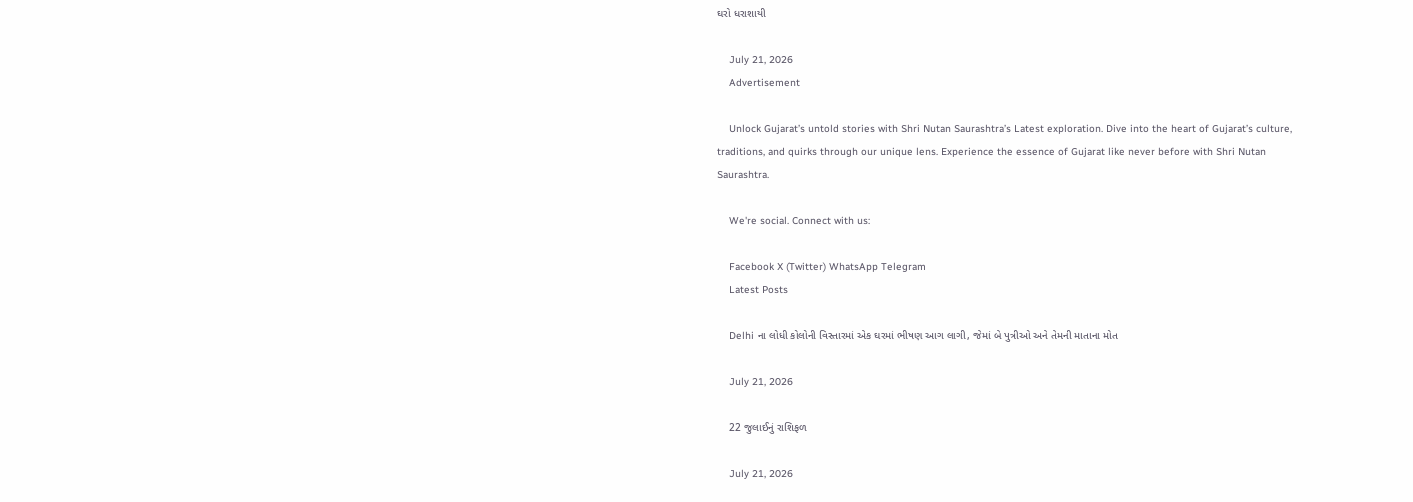ઘરો ધરાશાયી

    July 21, 2026
    Advertisement

    Unlock Gujarat’s untold stories with Shri Nutan Saurashtra’s Latest exploration. Dive into the heart of Gujarat’s culture, traditions, and quirks through our unique lens. Experience the essence of Gujarat like never before with Shri Nutan Saurashtra.

    We're social. Connect with us:

    Facebook X (Twitter) WhatsApp Telegram
    Latest Posts

    Delhi ના લોધી કોલોની વિસ્તારમાં એક ઘરમાં ભીષણ આગ લાગી, જેમાં બે પુત્રીઓ અને તેમની માતાના મોત

    July 21, 2026

    22 જુલાઈનું રાશિફળ

    July 21, 2026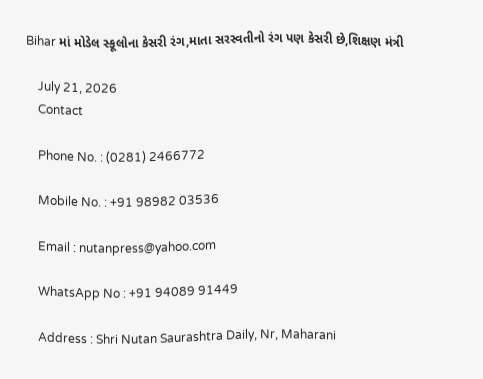Bihar માં મોડેલ સ્કૂલોના કેસરી રંગ,માતા સરસ્વતીનો રંગ પણ કેસરી છે,શિક્ષણ મંત્રી

    July 21, 2026
    Contact

    Phone No. : (0281) 2466772

    Mobile No. : +91 98982 03536

    Email : nutanpress@yahoo.com

    WhatsApp No : +91 94089 91449

    Address : Shri Nutan Saurashtra Daily, Nr, Maharani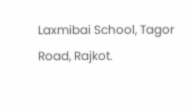Laxmibai School, Tagor Road, Rajkot.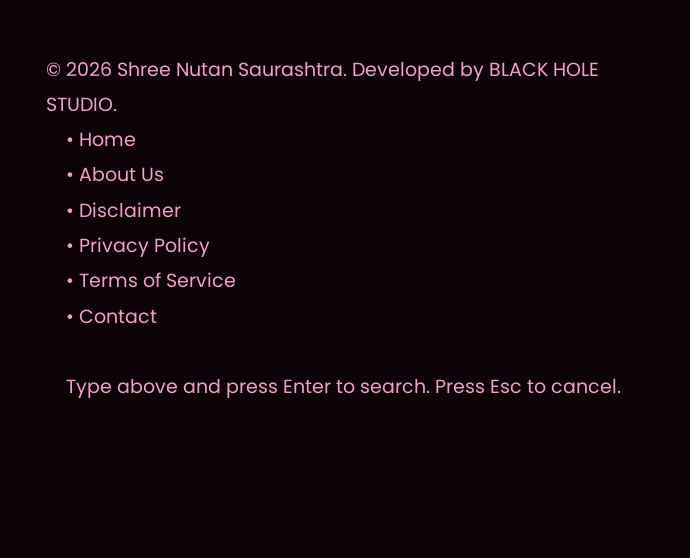© 2026 Shree Nutan Saurashtra. Developed by BLACK HOLE STUDIO.
    • Home
    • About Us
    • Disclaimer
    • Privacy Policy
    • Terms of Service
    • Contact

    Type above and press Enter to search. Press Esc to cancel.